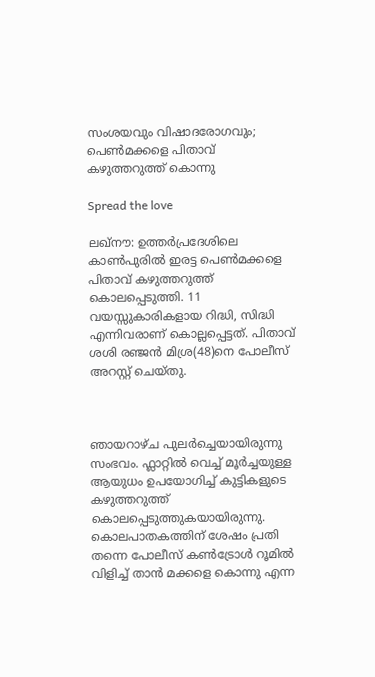സംശയവും വിഷാദരോഗവും; പെൺമക്കളെ പിതാവ് കഴുത്തറുത്ത് കൊന്നു

Spread the love

ലഖ്നൗ: ഉത്തർപ്രദേശിലെ കാൺപുരിൽ ഇരട്ട പെൺമക്കളെ പിതാവ് കഴുത്തറുത്ത് കൊലപ്പെടുത്തി. 11 വയസ്സുകാരികളായ റിദ്ധി, സിദ്ധി എന്നിവരാണ് കൊല്ലപ്പെട്ടത്. പിതാവ് ശശി രഞ്ജൻ മിശ്ര(48)നെ പോലീസ് അറസ്റ്റ് ചെയ്തു.



ഞായറാഴ്ച പുലർച്ചെയായിരുന്നു സംഭവം. ഫ്ലാറ്റിൽ വെച്ച് മൂർച്ചയുള്ള ആയുധം ഉപയോഗിച്ച് കുട്ടികളുടെ കഴുത്തറുത്ത് കൊലപ്പെടുത്തുകയായിരുന്നു. കൊലപാതകത്തിന് ശേഷം പ്രതി തന്നെ പോലീസ് കൺട്രോൾ റൂമിൽ വിളിച്ച് താൻ മക്കളെ കൊന്നു എന്ന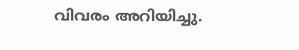വിവരം അറിയിച്ചു.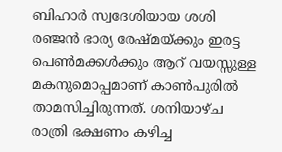ബിഹാർ സ്വദേശിയായ ശശി രഞ്ജൻ ഭാര്യ രേഷ്മയ്ക്കും ഇരട്ട പെൺമക്കൾക്കും ആറ് വയസ്സുള്ള മകനുമൊപ്പമാണ് കാൺപുരിൽ താമസിച്ചിരുന്നത്. ശനിയാഴ്ച രാത്രി ഭക്ഷണം കഴിച്ച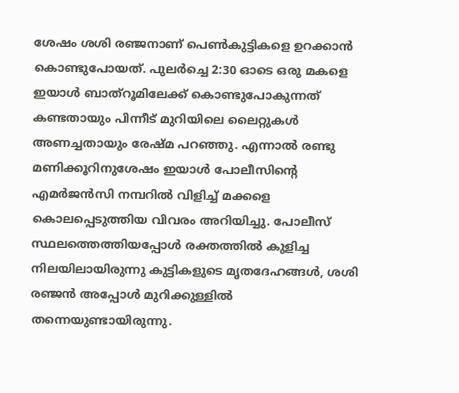ശേഷം ശശി രഞ്ജനാണ് പെൺകുട്ടികളെ ഉറക്കാൻ കൊണ്ടുപോയത്. പുലർച്ചെ 2:30 ഓടെ ഒരു മകളെ ഇയാൾ ബാത്റൂമിലേക്ക് കൊണ്ടുപോകുന്നത് കണ്ടതായും പിന്നീട് മുറിയിലെ ലൈറ്റുകൾ അണച്ചതായും രേഷ്മ പറഞ്ഞു. എന്നാൽ രണ്ടു മണിക്കൂറിനുശേഷം ഇയാൾ പോലീസിന്റെ എമർജൻസി നമ്പറിൽ വിളിച്ച് മക്കളെ കൊലപ്പെടുത്തിയ വിവരം അറിയിച്ചു. പോലീസ് സ്ഥലത്തെത്തിയപ്പോൾ രക്തത്തിൽ കുളിച്ച നിലയിലായിരുന്നു കുട്ടികളുടെ മൃതദേഹങ്ങൾ, ശശി രഞ്ജൻ അപ്പോൾ മുറിക്കുള്ളിൽ തന്നെയുണ്ടായിരുന്നു.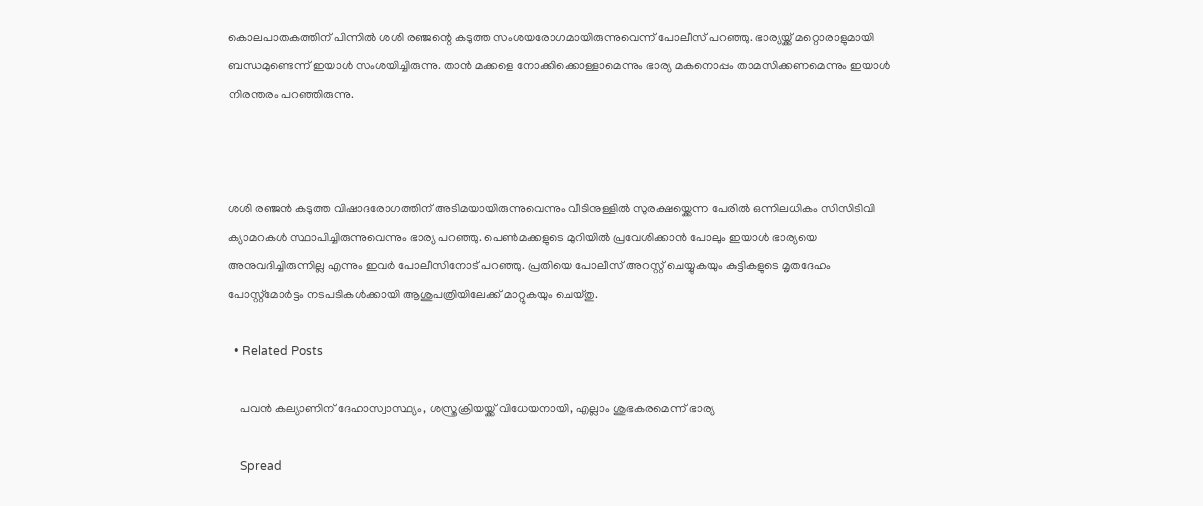കൊലപാതകത്തിന് പിന്നിൽ ശശി രഞ്ജന്റെ കടുത്ത സംശയരോഗമായിരുന്നുവെന്ന് പോലീസ് പറഞ്ഞു. ഭാര്യയ്ക്ക് മറ്റൊരാളുമായി ബന്ധമുണ്ടെന്ന് ഇയാൾ സംശയിച്ചിരുന്നു. താൻ മക്കളെ നോക്കിക്കൊള്ളാമെന്നും ഭാര്യ മകനൊപ്പം താമസിക്കണമെന്നും ഇയാൾ നിരന്തരം പറഞ്ഞിരുന്നു.



ശശി രഞ്ജൻ കടുത്ത വിഷാദരോഗത്തിന് അടിമയായിരുന്നുവെന്നും വീടിനുള്ളിൽ സുരക്ഷയ്ക്കെന്ന പേരിൽ ഒന്നിലധികം സിസിടിവി ക്യാമറകൾ സ്ഥാപിച്ചിരുന്നുവെന്നും ഭാര്യ പറഞ്ഞു. പെൺമക്കളുടെ മുറിയിൽ പ്രവേശിക്കാൻ പോലും ഇയാൾ ഭാര്യയെ അനുവദിച്ചിരുന്നില്ല എന്നും ഇവർ പോലീസിനോട് പറ‍ഞ്ഞു. പ്രതിയെ പോലീസ് അറസ്റ്റ് ചെയ്യുകയും കുട്ടികളുടെ മൃതദേഹം പോസ്റ്റ്മോർട്ടം നടപടികൾക്കായി ആശുപത്രിയിലേക്ക് മാറ്റുകയും ചെയ്തു.

  • Related Posts

    പവൻ കല്യാണിന് ദേഹാസ്വാസ്ഥ്യം, ശസ്ത്രക്രിയയ്ക്ക് വിധേയനായി, എല്ലാം ശുഭകരമെന്ന് ഭാര്യ

    Spread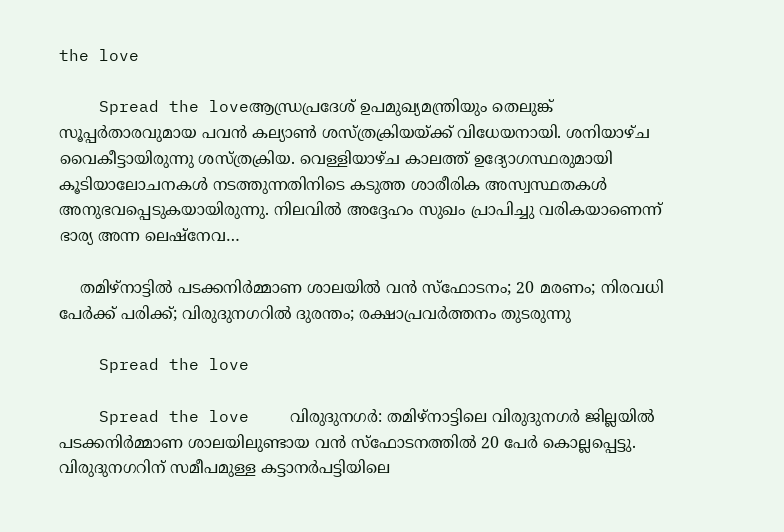the love

    Spread the loveആന്ധ്രപ്രദേശ് ഉപമുഖ്യമന്ത്രിയും തെലുങ്ക് സൂപ്പർതാരവുമായ പവൻ കല്യാൺ ശസ്ത്രക്രിയയ്ക്ക് വിധേയനായി. ശനിയാഴ്ച വൈകീട്ടായിരുന്നു ശസ്ത്രക്രിയ. വെള്ളിയാഴ്ച കാലത്ത് ഉദ്യോഗസ്ഥരുമായി കൂടിയാലോചനകൾ നടത്തുന്നതിനിടെ കടുത്ത ശാരീരിക അസ്വസ്ഥതകൾ അനുഭവപ്പെടുകയായിരുന്നു. നിലവിൽ അദ്ദേഹം സുഖം പ്രാപിച്ചു വരികയാണെന്ന് ഭാര്യ അന്ന ലെഷ്നേവ…

    തമിഴ്‌നാട്ടില്‍ പടക്കനിര്‍മ്മാണ ശാലയില്‍ വൻ സ്‌ഫോടനം; 20 മരണം; നിരവധി പേര്‍ക്ക് പരിക്ക്; വിരുദുനഗറില്‍ ദുരന്തം; രക്ഷാപ്രവര്‍ത്തനം തുടരുന്നു

    Spread the love

    Spread the love    വിരുദുനഗർ: തമിഴ്‌നാട്ടിലെ വിരുദുനഗർ ജില്ലയില്‍ പടക്കനിർമ്മാണ ശാലയിലുണ്ടായ വൻ സ്‌ഫോടനത്തില്‍ 20 പേർ കൊല്ലപ്പെട്ടു.   വിരുദുനഗറിന് സമീപമുള്ള കട്ടാനർപട്ടിയിലെ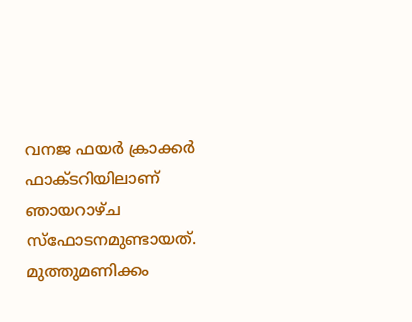വനജ ഫയർ ക്രാക്കർ ഫാക്ടറിയിലാണ് ഞായറാഴ്ച സ്‌ഫോടനമുണ്ടായത്. മുത്തുമണിക്കം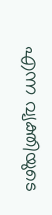എന്ന വ്യക്തിയുടെ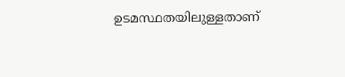ഉടമസ്ഥതയിലുള്ളതാണ്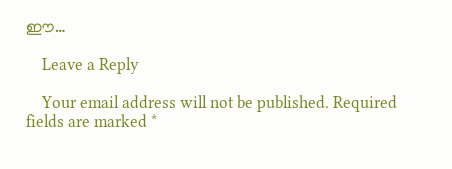ഈ…

    Leave a Reply

    Your email address will not be published. Required fields are marked *